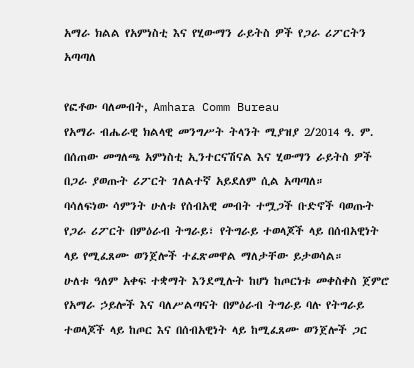አማራ ክልል የአምነስቲ እና የሂውማን ራይትስ ዎች የጋራ ሪፖርትን አጣጣለ

የፎቶው ባለመብት, Amhara Comm Bureau
የአማራ ብሔራዊ ክልላዊ መንግሥት ትላንት ሚያዝያ 2/2014 ዓ. ም. በሰጠው መግለጫ አምነስቲ ኢንተርናሽናል እና ሂውማን ራይትስ ዎች በጋራ ያወጡት ሪፖርት ገለልተኛ አይደለም ሲል አጣጣለ።
ባሳለፍነው ሳምንት ሁለቱ የሰብአዊ መብት ተሟጋች ቡድኖች ባወጡት የጋራ ሪፖርት በምዕራብ ትግራይ፣ የትግራይ ተወላጆች ላይ በሰብአዊነት ላይ የሚፈጸሙ ወንጀሎች ተፈጽመዋል ማለታቸው ይታወሳል።
ሁለቱ ዓለም አቀፍ ተቋማት እንደሚሉት ከሆነ ከጦርነቱ መቀስቀስ ጀምሮ የአማራ ኃይሎች እና ባለሥልጣናት በምዕራብ ትግራይ ባሉ የትግራይ ተወላጆች ላይ ከጦር እና በሰብአዊነት ላይ ከሚፈጸሙ ወንጀሎች ጋር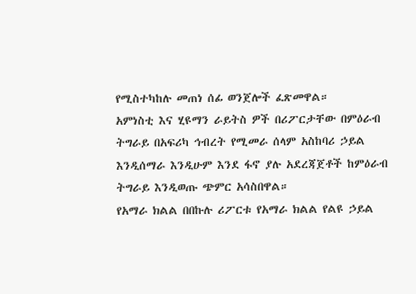የሚስተካከሉ መጠነ ሰፊ ወንጀሎች ፈጽመዋል።
አምነስቲ እና ሂዩማን ራይትስ ዎች በሪፖርታቸው በምዕራብ ትግራይ በአፍሪካ ኅብረት የሚመራ ሰላም አስከባሪ ኃይል እንዲሰማራ እንዲሁም እንደ ፋኖ ያሉ አደረጃጀቶች ከምዕራብ ትግራይ እንዲወጡ ጭምር አሳስበዋል።
የአማራ ክልል በበኩሉ ሪፖርቱ የአማራ ክልል የልዩ ኃይል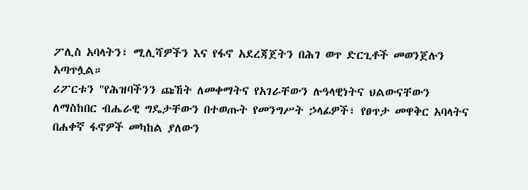ፖሊስ አባላትን፣ ሚሊሻዎችን እና የፋኖ አደረጃጀትን በሕገ ወጥ ድርጊቶች መወንጀሉን አጣጥሏል።
ሪፖርቱን "የሕዝባችንን ጩኸት ለመቀማትና የአገራቸውን ሉዓላዊነትና ህልውናቸውን ለማስከበር ብሔራዊ ግዴታቸውን በተወጡት የመንግሥት ኃላፊዎች፣ የፀጥታ መዋቅር አባላትና በሐቀኛ ፋኖዎች መካከል ያለውን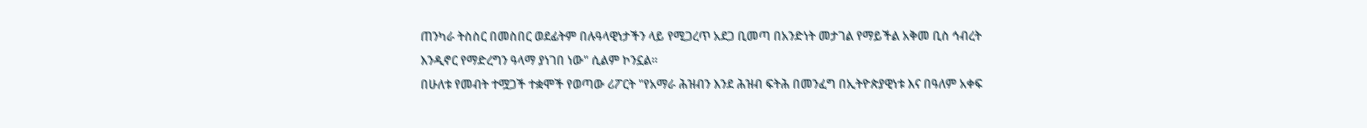ጠንካራ ትስስር በመስበር ወደፊትም በሉዓላዊነታችን ላይ የሚጋረጥ አደጋ ቢመጣ በአንድነት መታገል የማይችል አቅመ ቢስ ኅብረት እንዲኖር የማድረግን ዓላማ ያነገበ ነው" ሲልም ኮንኗል።
በሁለቱ የመብት ተሟጋች ተቋሞች የወጣው ሪፖርት "የአማራ ሕዝብን እንደ ሕዝብ ፍትሕ በመንፈግ በኢትዮጵያዊነቱ እና በዓለም አቀፍ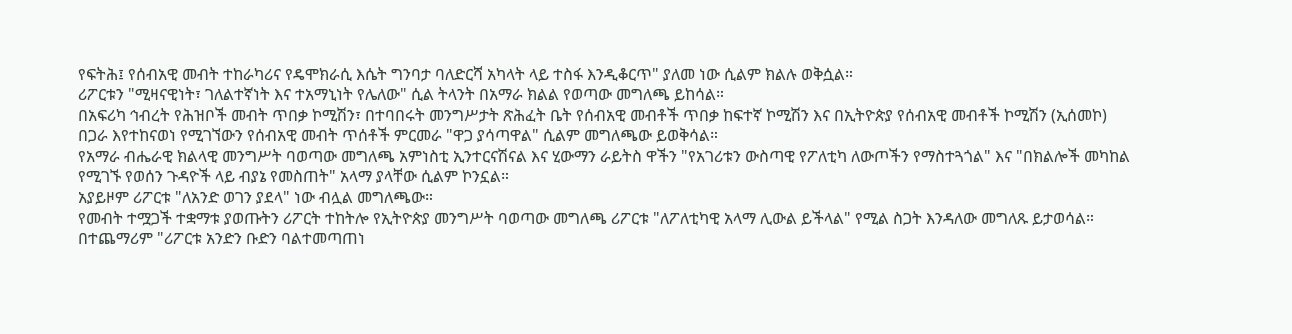የፍትሕ፤ የሰብአዊ መብት ተከራካሪና የዴሞክራሲ እሴት ግንባታ ባለድርሻ አካላት ላይ ተስፋ እንዲቆርጥ" ያለመ ነው ሲልም ክልሉ ወቅሷል።
ሪፖርቱን "ሚዛናዊነት፣ ገለልተኛነት እና ተአማኒነት የሌለው" ሲል ትላንት በአማራ ክልል የወጣው መግለጫ ይከሳል።
በአፍሪካ ኅብረት የሕዝቦች መብት ጥበቃ ኮሚሽን፣ በተባበሩት መንግሥታት ጽሕፈት ቤት የሰብአዊ መብቶች ጥበቃ ከፍተኛ ኮሚሽን እና በኢትዮጵያ የሰብአዊ መብቶች ኮሚሽን (ኢሰመኮ) በጋራ እየተከናወነ የሚገኘውን የሰብአዊ መብት ጥሰቶች ምርመራ "ዋጋ ያሳጣዋል" ሲልም መግለጫው ይወቅሳል።
የአማራ ብሔራዊ ክልላዊ መንግሥት ባወጣው መግለጫ አምነስቲ ኢንተርናሽናል እና ሂውማን ራይትስ ዋችን "የአገሪቱን ውስጣዊ የፖለቲካ ለውጦችን የማስተጓጎል" እና "በክልሎች መካከል የሚገኙ የወሰን ጉዳዮች ላይ ብያኔ የመስጠት" አላማ ያላቸው ሲልም ኮንኗል።
አያይዞም ሪፖርቱ "ለአንድ ወገን ያደላ" ነው ብሏል መግለጫው።
የመብት ተሟጋች ተቋማቱ ያወጡትን ሪፖርት ተከትሎ የኢትዮጵያ መንግሥት ባወጣው መግለጫ ሪፖርቱ "ለፖለቲካዊ አላማ ሊውል ይችላል" የሚል ስጋት እንዳለው መግለጹ ይታወሳል።
በተጨማሪም "ሪፖርቱ አንድን ቡድን ባልተመጣጠነ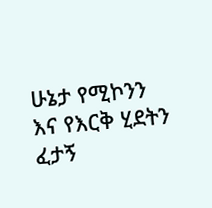ሁኔታ የሚኮንን እና የእርቅ ሂደትን ፈታኝ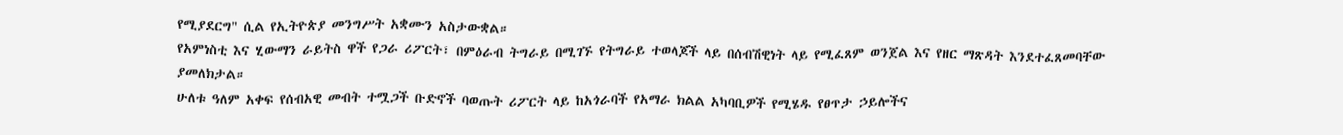የሚያደርግ" ሲል የኢትዮጵያ መንግሥት አቋሙን አስታውቋል።
የአምነስቲ እና ሂውማን ራይትስ ዋች የጋራ ሪፖርት፣ በምዕራብ ትግራይ በሚገኙ የትግራይ ተወላጆች ላይ በሰብሽዊነት ላይ የሚፈጸም ወንጀል እና የዘር ማጽዳት እንደተፈጸመባቸው ያመለክታል።
ሁለቱ ዓለም አቀፍ የሰብአዊ መብት ተሟጋች ቡድኖች ባወጡት ሪፖርት ላይ ከአጎራባች የአማራ ክልል አካባቢዎች የሚሄዱ የፀጥታ ኃይሎችና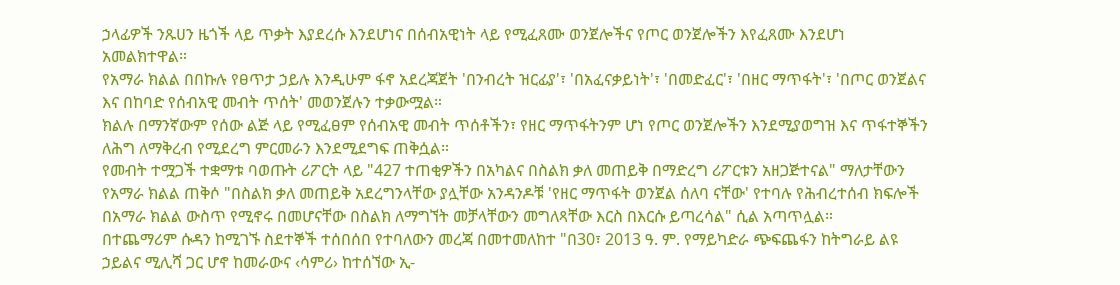ኃላፊዎች ንጹሀን ዜጎች ላይ ጥቃት እያደረሱ እንደሆነና በሰብአዊነት ላይ የሚፈጸሙ ወንጀሎችና የጦር ወንጀሎችን እየፈጸሙ እንደሆነ አመልክተዋል።
የአማራ ክልል በበኩሉ የፀጥታ ኃይሉ እንዲሁም ፋኖ አደረጃጀት 'በንብረት ዝርፊያ'፣ 'በአፈናቃይነት'፣ 'በመድፈር'፣ 'በዘር ማጥፋት'፣ 'በጦር ወንጀልና እና በከባድ የሰብአዊ መብት ጥሰት' መወንጀሉን ተቃውሟል።
ክልሉ በማንኛውም የሰው ልጅ ላይ የሚፈፀም የሰብአዊ መብት ጥሰቶችን፣ የዘር ማጥፋትንም ሆነ የጦር ወንጀሎችን እንደሚያወግዝ እና ጥፋተኞችን ለሕግ ለማቅረብ የሚደረግ ምርመራን እንደሚደግፍ ጠቅሷል።
የመብት ተሟጋች ተቋማቱ ባወጡት ሪፖርት ላይ "427 ተጠቂዎችን በአካልና በስልክ ቃለ መጠይቅ በማድረግ ሪፖርቱን አዘጋጅተናል" ማለታቸውን የአማራ ክልል ጠቅሶ "በስልክ ቃለ መጠይቅ አደረግንላቸው ያሏቸው አንዳንዶቹ 'የዘር ማጥፋት ወንጀል ሰለባ ናቸው' የተባሉ የሕብረተሰብ ክፍሎች በአማራ ክልል ውስጥ የሚኖሩ በመሆናቸው በስልክ ለማግኘት መቻላቸውን መግለጻቸው እርስ በእርሱ ይጣረሳል" ሲል አጣጥሏል።
በተጨማሪም ሱዳን ከሚገኙ ስደተኞች ተሰበሰበ የተባለውን መረጃ በመተመለከተ "በ30፣ 2013 ዓ. ም. የማይካድራ ጭፍጨፋን ከትግራይ ልዩ ኃይልና ሚሊሻ ጋር ሆኖ ከመራውና ‹ሳምሪ› ከተሰኘው ኢ-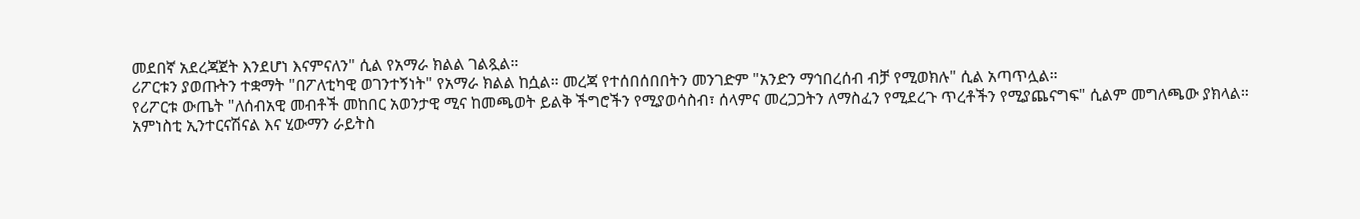መደበኛ አደረጃጀት እንደሆነ እናምናለን" ሲል የአማራ ክልል ገልጿል።
ሪፖርቱን ያወጡትን ተቋማት "በፖለቲካዊ ወገንተኝነት" የአማራ ክልል ከሷል። መረጃ የተሰበሰበበትን መንገድም "አንድን ማኅበረሰብ ብቻ የሚወክሉ" ሲል አጣጥሏል።
የሪፖርቱ ውጤት "ለሰብአዊ መብቶች መከበር አወንታዊ ሚና ከመጫወት ይልቅ ችግሮችን የሚያወሳስብ፣ ሰላምና መረጋጋትን ለማስፈን የሚደረጉ ጥረቶችን የሚያጨናግፍ" ሲልም መግለጫው ያክላል።
አምነስቲ ኢንተርናሽናል እና ሂውማን ራይትስ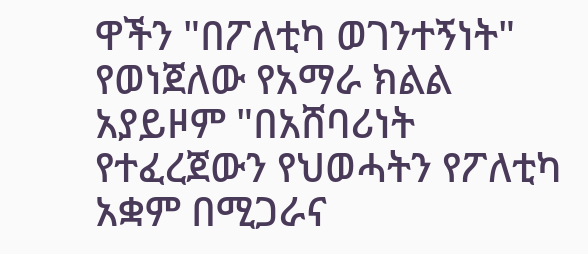ዋችን "በፖለቲካ ወገንተኝነት" የወነጀለው የአማራ ክልል አያይዞም "በአሸባሪነት የተፈረጀውን የህወሓትን የፖለቲካ አቋም በሚጋራና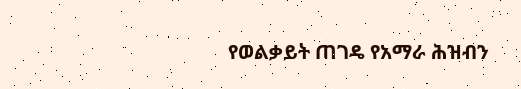የወልቃይት ጠገዴ የአማራ ሕዝብን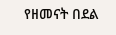የዘመናት በደል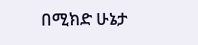በሚክድ ሁኔታ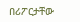በሪፖርታቸው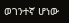ወገንተኛ ሆነው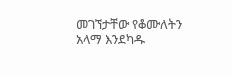መገኘታቸው የቆሙለትን አላማ እንደካዱ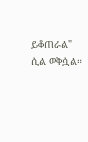ይቆጠራል" ሲል ወቅሷል።